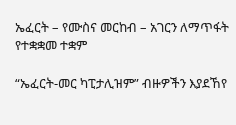ኤፈርት – የሙስና መርከብ – አገርን ለማጥፋት የተቋቋመ ተቋም

“ኤፈርት-መር ካፒታሊዝም” ብዙዎችን እያደኸየ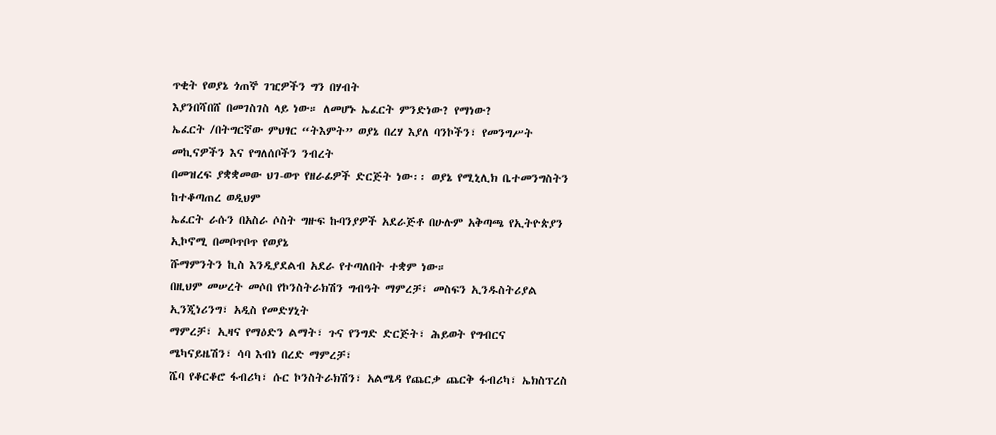ጥቂት የወያኔ ጎጠኞ ገዢዎችን ግን በሃብት
እያንበሻበሸ በመገስገስ ላይ ነው። ለመሆኑ ኤፈርት ምንድነው? የማነው?
ኤፈርት /በትግርኛው ምህፃር “ትእምት” ወያኔ በረሃ እያለ ባንኮችን፣ የመንግሥት መኪናዎችን እና የግለሰቦችን ንብረት
በመዝረፍ ያቋቋመው ህገ-ወጥ የዘራፊዎች ድርጅት ነው፡፡ ወያኔ የሚኒሊክ ቤተመንግስትን ከተቆጣጠረ ወዲህም
ኤፈርት ራሱን በአስራ ሶስት ግዙፍ ኩባንያዎች አደራጅቶ በሁሉም አቅጣጫ የኢትዮጵያን ኢኮኖሚ በመቦጥቦጥ የወያኔ
ሹማምንትን ኪስ እንዲያደልብ አደራ የተጣለበት ተቋም ነው።
በዚህም መሠረት መሶበ የኮንስትራክሽን ግብዓት ማምረቻ፣ መስፍን ኢንዱስትሪያል ኢንጂነሪንግ፣ አዲስ የመድሃኒት
ማምረቻ፣ ኢዛና የማዕድን ልማት፣ ጉና የንግድ ድርጅት፣ ሕይወት የግብርና ሜካናይዜሽን፣ ሳባ እብነ በረድ ማምረቻ፣
ሼባ የቆርቆሮ ፋብሪካ፣ ሱር ኮንስትራክሽን፣ አልሜዳ የጨርቃ ጨርቅ ፋብሪካ፣ ኤክስፕረስ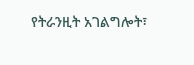የትራንዚት አገልግሎት፣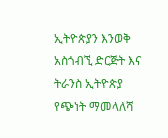ኢትዮጵያን እንወቅ አስጎብኚ ድርጅት እና ትራንስ ኢትዮጵያ የጭነት ማመላለሻ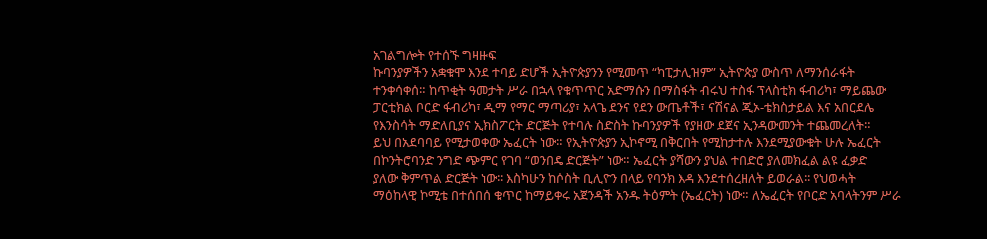አገልግሎት የተሰኙ ግዛዙፍ
ኩባንያዎችን አቋቁሞ እንደ ተባይ ድሆች ኢትዮጵያንን የሚመጥ “ካፒታሊዝም” ኢትዮጵያ ውስጥ ለማንሰራፋት
ተንቀሳቀሰ። ከጥቂት ዓመታት ሥራ በኋላ የቁጥጥር አድማሱን በማስፋት ብሩህ ተስፋ ፕላስቲክ ፋብሪካ፣ ማይጨው
ፓርቲክል ቦርድ ፋብሪካ፣ ዲማ የማር ማጣሪያ፣ አላጌ ደንና የደን ውጤቶች፣ ናሽናል ጂኦ-ቴክስታይል እና አበርደሌ
የእንስሳት ማድለቢያና ኢክስፖርት ድርጅት የተባሉ ስድስት ኩባንያዎች የያዘው ደጀና ኢንዳውመንት ተጨመረለት።
ይህ በአደባባይ የሚታወቀው ኤፈርት ነው። የኢትዮጵያን ኢኮኖሚ በቅርበት የሚከታተሉ እንደሚያውቁት ሁሉ ኤፈርት
በኮንትሮባንድ ንግድ ጭምር የገባ “ወንበዴ ድርጅት” ነው። ኤፈርት ያሻውን ያህል ተበድሮ ያለመክፈል ልዩ ፈቃድ
ያለው ቅምጥል ድርጅት ነው፡፡ እስካሁን ከሶስት ቢሊዮን በላይ የባንክ እዳ እንደተሰረዘለት ይወራል፡፡ የህወሓት
ማዕከላዊ ኮሚቴ በተሰበሰ ቁጥር ከማይቀሩ አጀንዳች አንዱ ትዕምት (ኤፈርት) ነው። ለኤፈርት የቦርድ አባላትንም ሥራ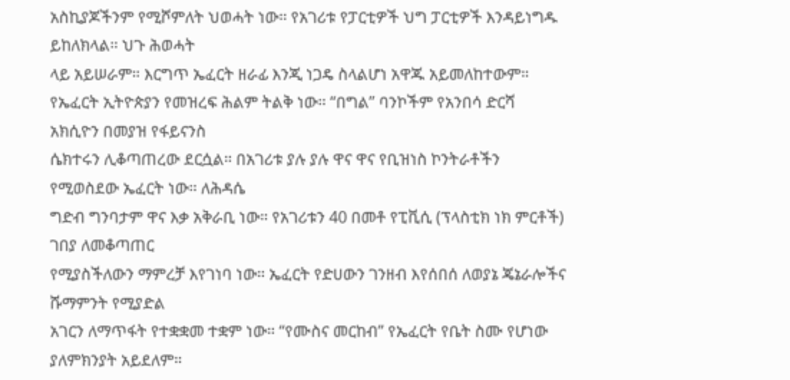አስኪያጆችንም የሚሾምለት ህወሓት ነው። የአገሪቱ የፓርቲዎች ህግ ፓርቲዎች እንዳይነግዱ ይከለክላል። ህጉ ሕወሓት
ላይ አይሠራም። እርግጥ ኤፈርት ዘራፊ እንጂ ነጋዴ ስላልሆነ አዋጁ አይመለከተውም።
የኤፈርት ኢትዮጵያን የመዝረፍ ሕልም ትልቅ ነው። “በግል” ባንኮችም የአንበሳ ድርሻ አክሲዮን በመያዝ የፋይናንስ
ሴክተሩን ሊቆጣጠረው ደርሷል። በአገሪቱ ያሉ ያሉ ዋና ዋና የቢዝነስ ኮንትራቶችን የሚወስደው ኤፈርት ነው። ለሕዳሴ
ግድብ ግንባታም ዋና እቃ አቅራቢ ነው። የአገሪቱን 40 በመቶ የፒቪሲ (ፕላስቲክ ነክ ምርቶች) ገበያ ለመቆጣጠር
የሚያስችለውን ማምረቻ እየገነባ ነው። ኤፈርት የድሀውን ገንዘብ እየሰበሰ ለወያኔ ጄኔራሎችና ሹማምንት የሚያድል
አገርን ለማጥፋት የተቋቋመ ተቋም ነው። “የሙስና መርከብ” የኤፈርት የቤት ስሙ የሆነው ያለምክንያት አይደለም።